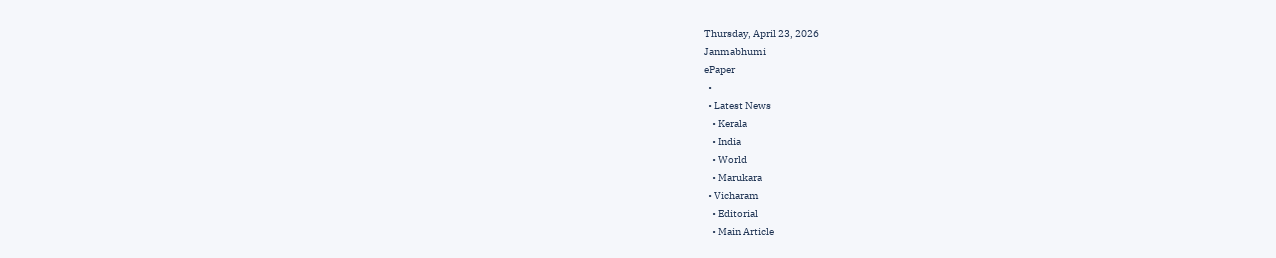Thursday, April 23, 2026
Janmabhumi
ePaper
  •
  • Latest News
    • Kerala
    • India
    • World
    • Marukara
  • Vicharam
    • Editorial
    • Main Article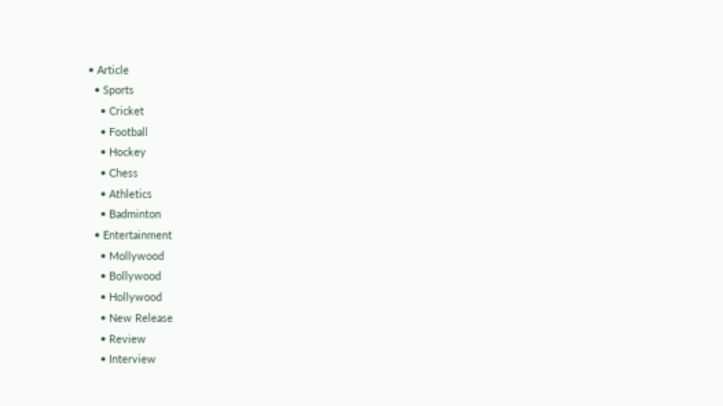• Article
  • Sports
    • Cricket
    • Football
    • Hockey
    • Chess
    • Athletics
    • Badminton
  • Entertainment
    • Mollywood
    • Bollywood
    • Hollywood
    • New Release
    • Review
    • Interview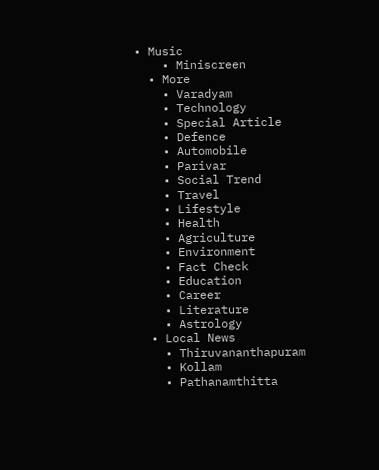• Music
    • Miniscreen
  • More
    • Varadyam
    • Technology
    • Special Article
    • Defence
    • Automobile
    • Parivar
    • Social Trend
    • Travel
    • Lifestyle
    • Health
    • Agriculture
    • Environment
    • Fact Check
    • Education
    • Career
    • Literature
    • Astrology
  • Local News
    • Thiruvananthapuram
    • Kollam
    • Pathanamthitta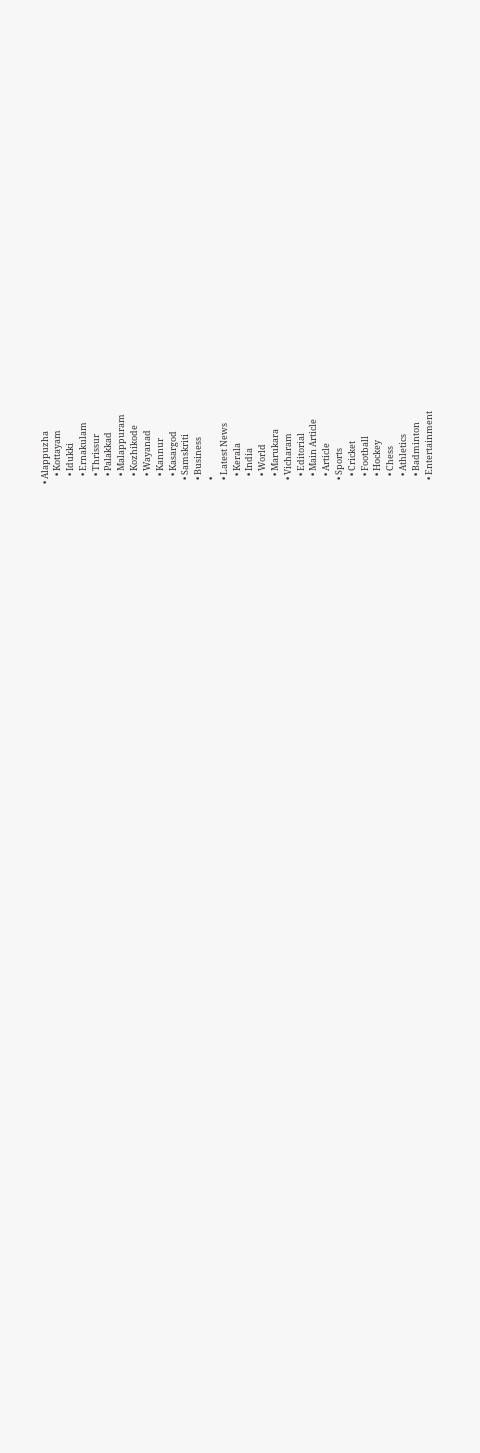• Alappuzha
    • Kottayam
    • Idukki
    • Ernakulam
    • Thrissur
    • Palakkad
    • Malappuram
    • Kozhikode
    • Wayanad
    • Kannur
    • Kasargod
  • Samskriti
  • Business
  •
  • Latest News
    • Kerala
    • India
    • World
    • Marukara
  • Vicharam
    • Editorial
    • Main Article
    • Article
  • Sports
    • Cricket
    • Football
    • Hockey
    • Chess
    • Athletics
    • Badminton
  • Entertainment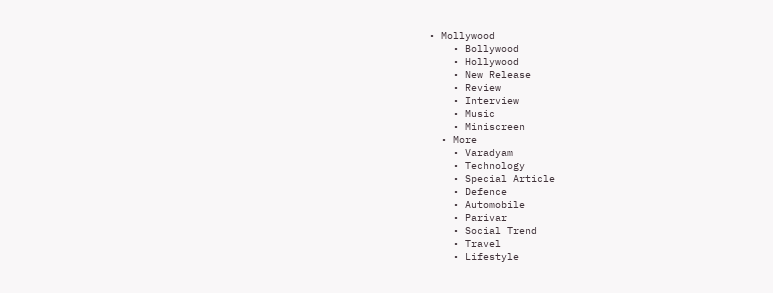• Mollywood
    • Bollywood
    • Hollywood
    • New Release
    • Review
    • Interview
    • Music
    • Miniscreen
  • More
    • Varadyam
    • Technology
    • Special Article
    • Defence
    • Automobile
    • Parivar
    • Social Trend
    • Travel
    • Lifestyle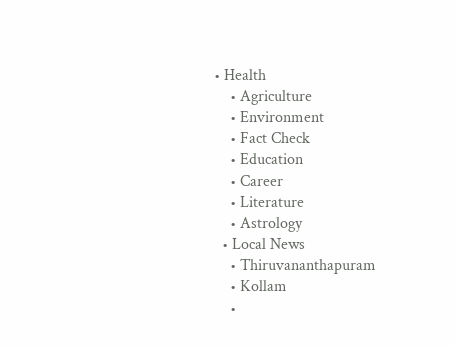• Health
    • Agriculture
    • Environment
    • Fact Check
    • Education
    • Career
    • Literature
    • Astrology
  • Local News
    • Thiruvananthapuram
    • Kollam
    •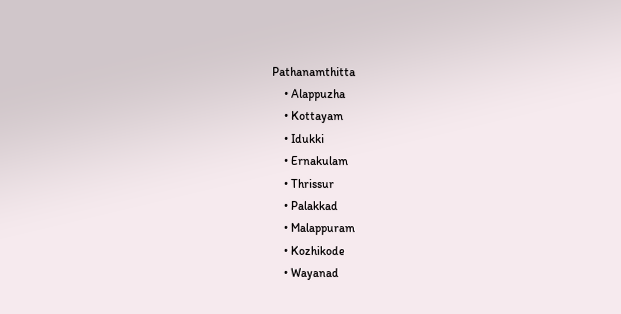Pathanamthitta
    • Alappuzha
    • Kottayam
    • Idukki
    • Ernakulam
    • Thrissur
    • Palakkad
    • Malappuram
    • Kozhikode
    • Wayanad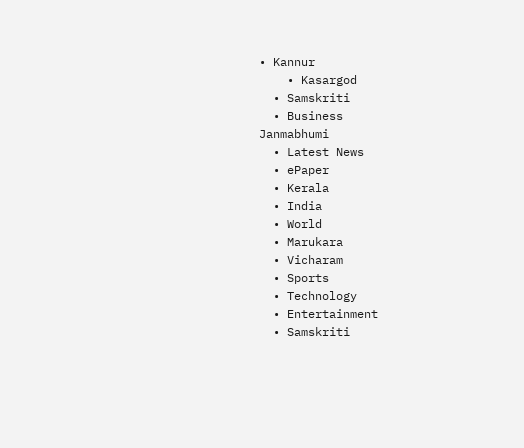• Kannur
    • Kasargod
  • Samskriti
  • Business
Janmabhumi
  • Latest News
  • ePaper
  • Kerala
  • India
  • World
  • Marukara
  • Vicharam
  • Sports
  • Technology
  • Entertainment
  • Samskriti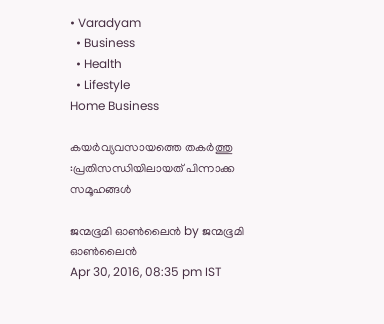• Varadyam
  • Business
  • Health
  • Lifestyle
Home Business

കയര്‍വ്യവസായത്തെ തകര്‍ത്തു :പ്രതിസന്ധിയിലായത് പിന്നാക്ക സമൂഹങ്ങള്‍

ജന്മഭൂമി ഓണ്‍ലൈന്‍ by ജന്മഭൂമി ഓണ്‍ലൈന്‍
Apr 30, 2016, 08:35 pm IST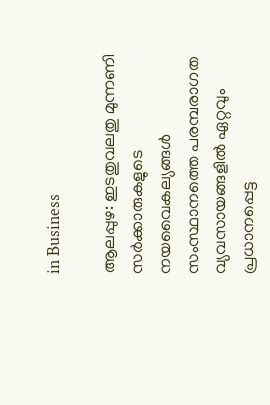in Business

ആലപ്പുഴ: ഇടതുവലതു മുന്നണി സര്‍ക്കാരുകളുടെ നയവൈകല്യങ്ങള്‍ സംസ്ഥാനത്തെ പരമ്പരാഗത വ്യവസായങ്ങളില്‍ ഏറ്റവും പ്രധാനപ്പെട്ട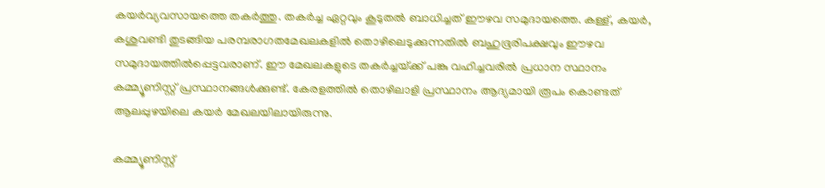കയര്‍വ്യവസായത്തെ തകര്‍ത്തു. തകര്‍ച്ച ഏറ്റവും കൂടുതല്‍ ബാധിച്ചത് ഈഴവ സമുദായത്തെ. കള്ള്, കയര്‍, കശുവണ്ടി തുടങ്ങിയ പരമ്പരാഗതമേഖലകളില്‍ തൊഴിലെടുക്കുന്നതില്‍ ബഹുഭൂരിപക്ഷവും ഈഴവ സമുദായത്തില്‍പ്പെട്ടവരാണ്. ഈ മേഖലകളുടെ തകര്‍ച്ചയ്‌ക്ക് പങ്കു വഹിച്ചവരില്‍ പ്രധാന സ്ഥാനം കമ്മ്യൂണിസ്റ്റ് പ്രസ്ഥാനങ്ങള്‍ക്കുണ്ട്. കേരളത്തില്‍ തൊഴിലാളി പ്രസ്ഥാനം ആദ്യമായി രൂപം കൊണ്ടത് ആലപ്പുഴയിലെ കയര്‍ മേഖലയിലായിരുന്നു.

കമ്മ്യൂണിസ്റ്റ്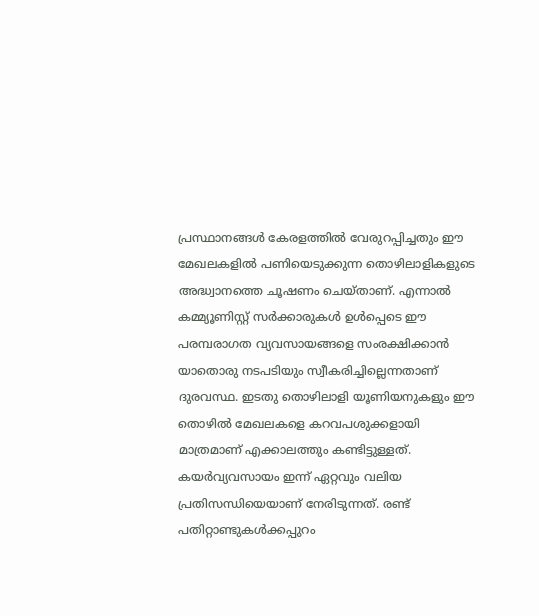പ്രസ്ഥാനങ്ങള്‍ കേരളത്തില്‍ വേരുറപ്പിച്ചതും ഈ മേഖലകളില്‍ പണിയെടുക്കുന്ന തൊഴിലാളികളുടെ അദ്ധ്വാനത്തെ ചൂഷണം ചെയ്താണ്. എന്നാല്‍ കമ്മ്യൂണിസ്റ്റ് സര്‍ക്കാരുകള്‍ ഉള്‍പ്പെടെ ഈ പരമ്പരാഗത വ്യവസായങ്ങളെ സംരക്ഷിക്കാന്‍ യാതൊരു നടപടിയും സ്വീകരിച്ചില്ലെന്നതാണ് ദുരവസ്ഥ. ഇടതു തൊഴിലാളി യൂണിയനുകളും ഈ തൊഴില്‍ മേഖലകളെ കറവപശുക്കളായി മാത്രമാണ് എക്കാലത്തും കണ്ടിട്ടുള്ളത്. കയര്‍വ്യവസായം ഇന്ന് ഏറ്റവും വലിയ പ്രതിസന്ധിയെയാണ് നേരിടുന്നത്. രണ്ട് പതിറ്റാണ്ടുകള്‍ക്കപ്പുറം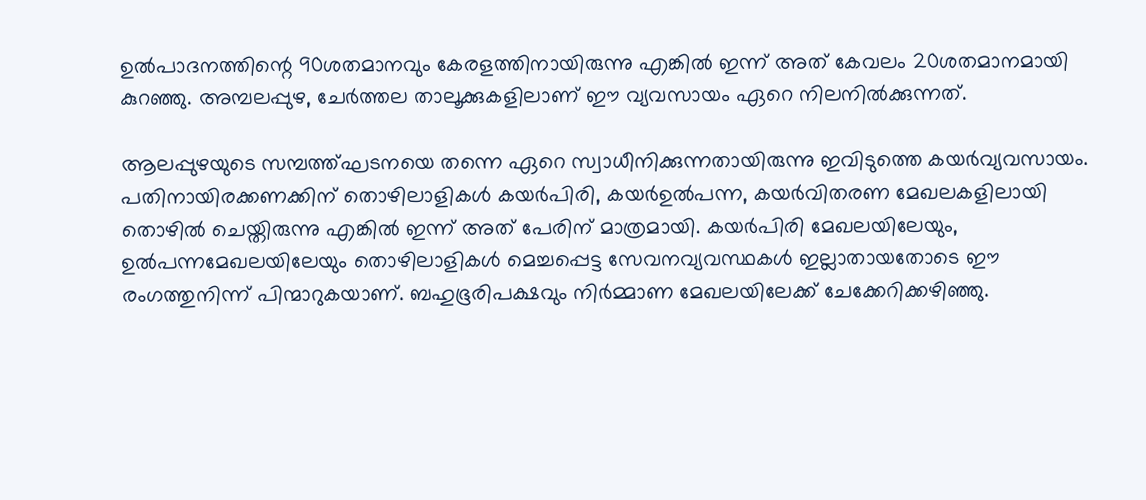ഉല്‍പാദനത്തിന്റെ 90ശതമാനവും കേരളത്തിനായിരുന്നു എങ്കില്‍ ഇന്ന് അത് കേവലം 20ശതമാനമായി കുറഞ്ഞു. അമ്പലപ്പുഴ, ചേര്‍ത്തല താലൂക്കുകളിലാണ് ഈ വ്യവസായം ഏറെ നിലനില്‍ക്കുന്നത്.

ആലപ്പുഴയുടെ സമ്പത്ത്ഘടനയെ തന്നെ ഏറെ സ്വാധീനിക്കുന്നതായിരുന്നു ഇവിടുത്തെ കയര്‍വ്യവസായം. പതിനായിരക്കണക്കിന് തൊഴിലാളികള്‍ കയര്‍പിരി, കയര്‍ഉല്‍പന്ന, കയര്‍വിതരണ മേഖലകളിലായി തൊഴില്‍ ചെയ്തിരുന്നു എങ്കില്‍ ഇന്ന് അത് പേരിന് മാത്രമായി. കയര്‍പിരി മേഖലയിലേയും, ഉല്‍പന്നമേഖലയിലേയും തൊഴിലാളികള്‍ മെച്ചപ്പെട്ട സേവനവ്യവസ്ഥകള്‍ ഇല്ലാതായതോടെ ഈ രംഗത്തുനിന്ന് പിന്മാറുകയാണ്. ബഹുഭൂരിപക്ഷവും നിര്‍മ്മാണ മേഖലയിലേക്ക് ചേക്കേറിക്കഴിഞ്ഞു.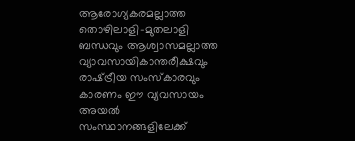ആരോഗ്യകരമല്ലാത്ത തൊഴിലാളി-മുതലാളി ബന്ധവും ആശ്വാസമല്ലാത്ത വ്യാവസായികാന്തരീക്ഷവും രാഷ്‌ട്രീയ സംസ്‌കാരവും കാരണം ഈ വ്യവസായം അയല്‍ സംസ്ഥാനങ്ങളിലേക്ക്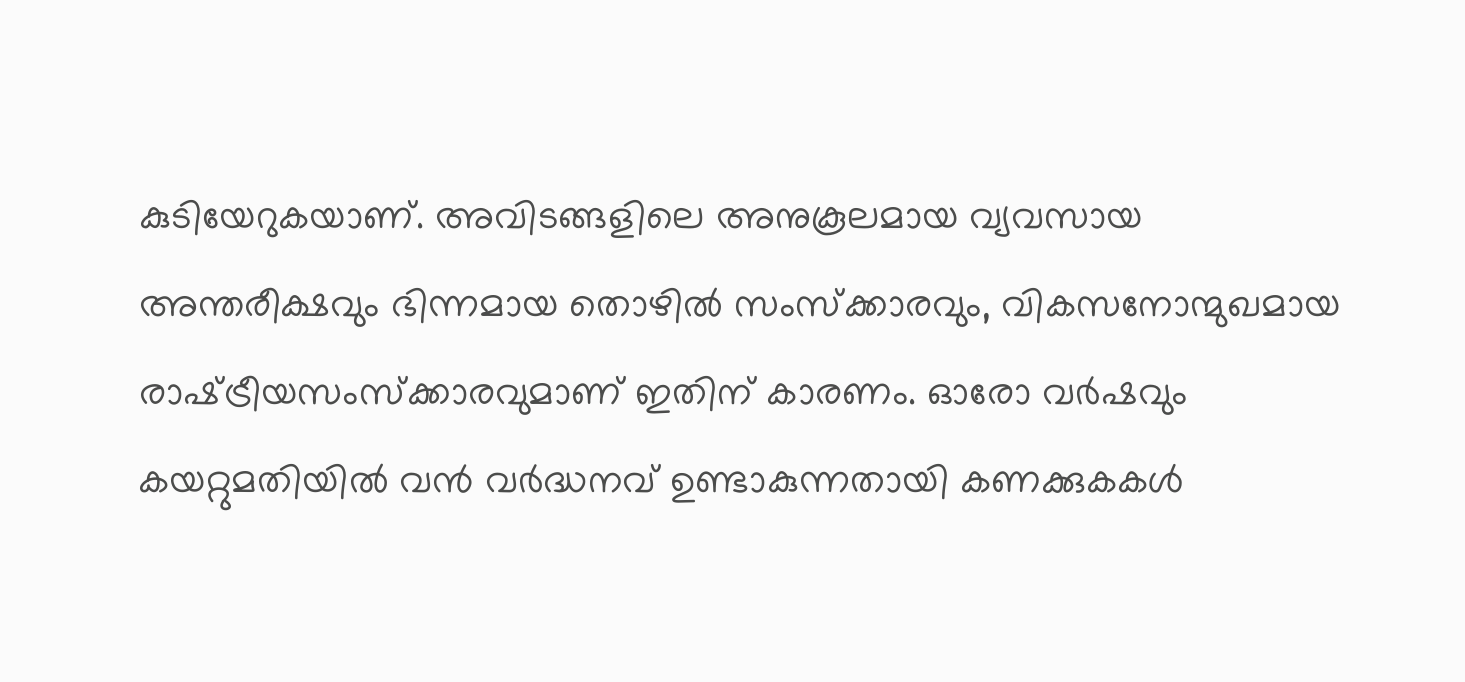കുടിയേറുകയാണ്. അവിടങ്ങളിലെ അനുകൂലമായ വ്യവസായ അന്തരീക്ഷവും ഭിന്നമായ തൊഴില്‍ സംസ്‌ക്കാരവും, വികസനോന്മുഖമായ രാഷ്‌ട്രീയസംസ്‌ക്കാരവുമാണ് ഇതിന് കാരണം. ഓരോ വര്‍ഷവും കയറ്റുമതിയില്‍ വന്‍ വര്‍ദ്ധനവ് ഉണ്ടാകുന്നതായി കണക്കുകകള്‍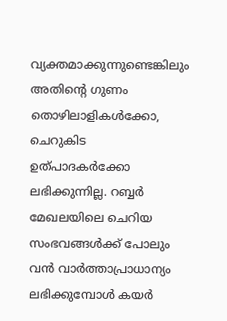വ്യക്തമാക്കുന്നുണ്ടെങ്കിലും അതിന്റെ ഗുണം തൊഴിലാളികള്‍ക്കോ, ചെറുകിട ഉത്പാദകര്‍ക്കോ ലഭിക്കുന്നില്ല. റബ്ബര്‍ മേഖലയിലെ ചെറിയ സംഭവങ്ങള്‍ക്ക് പോലും വന്‍ വാര്‍ത്താപ്രാധാന്യം ലഭിക്കുമ്പോള്‍ കയര്‍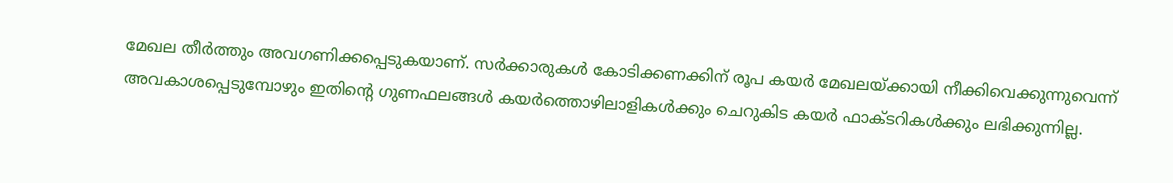മേഖല തീര്‍ത്തും അവഗണിക്കപ്പെടുകയാണ്. സര്‍ക്കാരുകള്‍ കോടിക്കണക്കിന് രൂപ കയര്‍ മേഖലയ്‌ക്കായി നീക്കിവെക്കുന്നുവെന്ന് അവകാശപ്പെടുമ്പോഴും ഇതിന്റെ ഗുണഫലങ്ങള്‍ കയര്‍ത്തൊഴിലാളികള്‍ക്കും ചെറുകിട കയര്‍ ഫാക്ടറികള്‍ക്കും ലഭിക്കുന്നില്ല.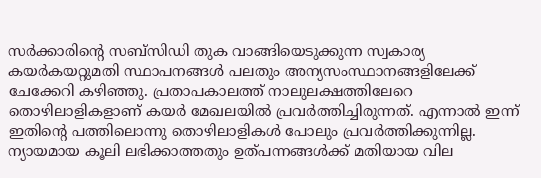സര്‍ക്കാരിന്റെ സബ്‌സിഡി തുക വാങ്ങിയെടുക്കുന്ന സ്വകാര്യ കയര്‍കയറ്റുമതി സ്ഥാപനങ്ങള്‍ പലതും അന്യസംസ്ഥാനങ്ങളിലേക്ക് ചേക്കേറി കഴിഞ്ഞു. പ്രതാപകാലത്ത് നാലുലക്ഷത്തിലേറെ തൊഴിലാളികളാണ് കയര്‍ മേഖലയില്‍ പ്രവര്‍ത്തിച്ചിരുന്നത്. എന്നാല്‍ ഇന്ന് ഇതിന്റെ പത്തിലൊന്നു തൊഴിലാളികള്‍ പോലും പ്രവര്‍ത്തിക്കുന്നില്ല. ന്യായമായ കൂലി ലഭിക്കാത്തതും ഉത്പന്നങ്ങള്‍ക്ക് മതിയായ വില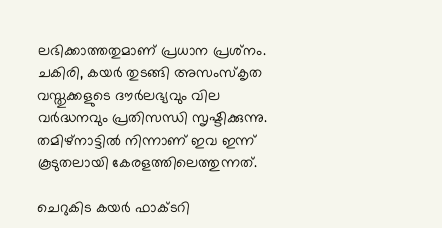ലഭിക്കാത്തതുമാണ് പ്രധാന പ്രശ്‌നം. ചകിരി, കയര്‍ തുടങ്ങി അസംസ്‌കൃത വസ്തുക്കളുടെ ദൗര്‍ലഭ്യവും വില വര്‍ദ്ധനവും പ്രതിസന്ധി സൃഷ്ടിക്കുന്നു. തമിഴ്‌നാട്ടില്‍ നിന്നാണ് ഇവ ഇന്ന് കൂടുതലായി കേരളത്തിലെത്തുന്നത്.

ചെറുകിട കയര്‍ ഫാക്ടറി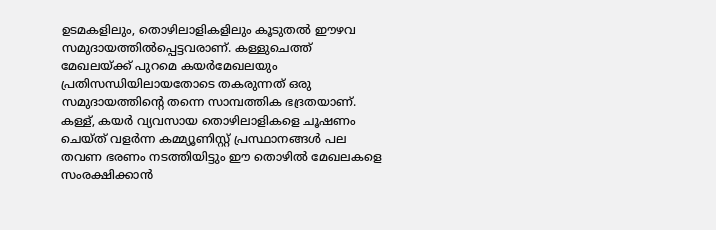ഉടമകളിലും, തൊഴിലാളികളിലും കൂടുതല്‍ ഈഴവ സമുദായത്തില്‍പ്പെട്ടവരാണ്. കള്ളുചെത്ത് മേഖലയ്‌ക്ക് പുറമെ കയര്‍മേഖലയും പ്രതിസന്ധിയിലായതോടെ തകരുന്നത് ഒരു സമുദായത്തിന്റെ തന്നെ സാമ്പത്തിക ഭദ്രതയാണ്. കള്ള്, കയര്‍ വ്യവസായ തൊഴിലാളികളെ ചൂഷണം ചെയ്ത് വളര്‍ന്ന കമ്മ്യൂണിസ്റ്റ് പ്രസ്ഥാനങ്ങള്‍ പല തവണ ഭരണം നടത്തിയിട്ടും ഈ തൊഴില്‍ മേഖലകളെ സംരക്ഷിക്കാന്‍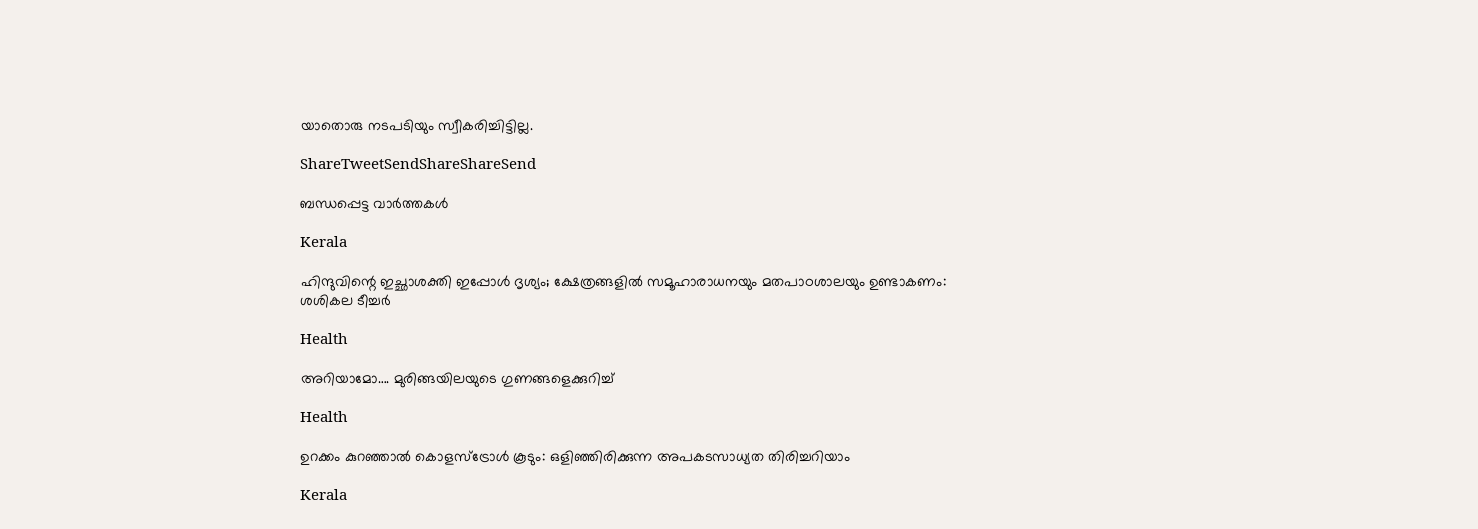യാതൊരു നടപടിയും സ്വീകരിച്ചിട്ടില്ല.

ShareTweetSendShareShareSend

ബന്ധപ്പെട്ട വാര്‍ത്തകള്‍

Kerala

ഹിന്ദുവിന്റെ ഇച്ഛാശക്തി ഇപ്പോൾ ദൃശ്യം; ക്ഷേത്രങ്ങളില്‍ സമൂഹാരാധനയും മതപാഠശാലയും ഉണ്ടാകണം: ശശികല ടീച്ചര്‍

Health

അറിയാമോ…. മുരിങ്ങയിലയുടെ ഗുണങ്ങളെക്കുറിച്ച്

Health

ഉറക്കം കുറഞ്ഞാൽ കൊളസ്ട്രോൾ കൂടും: ഒളിഞ്ഞിരിക്കുന്ന അപകടസാധ്യത തിരിച്ചറിയാം

Kerala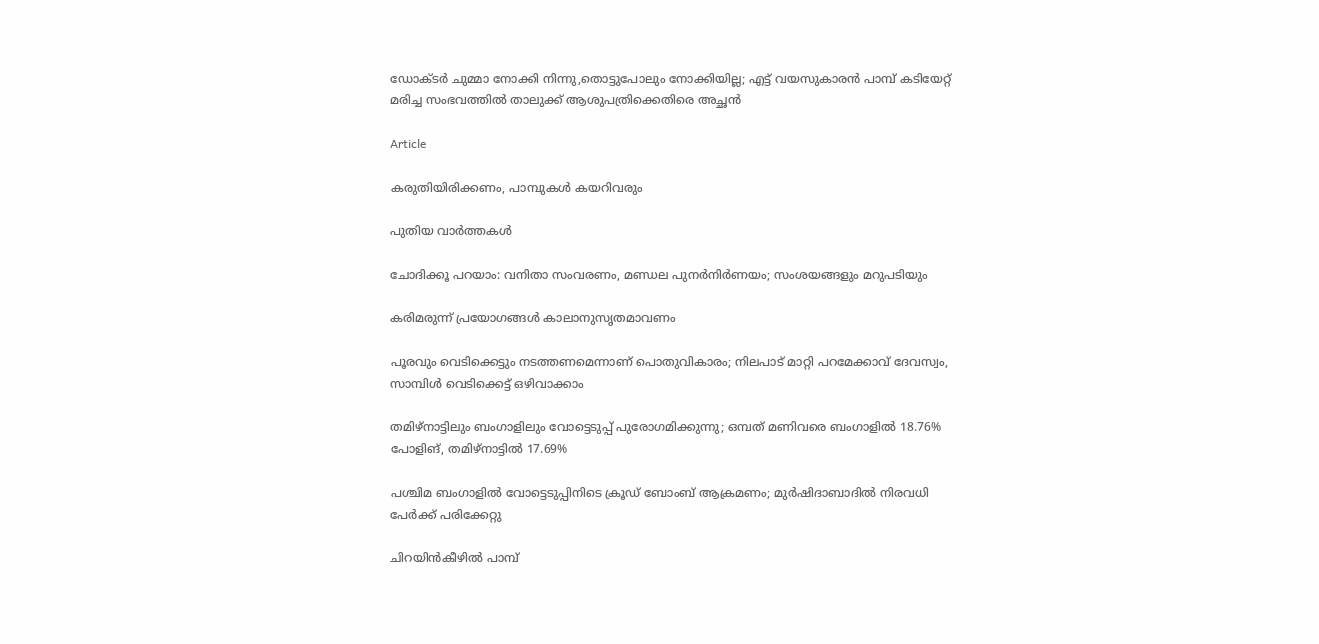ഡോക്ടർ ചുമ്മാ നോക്കി നിന്നു,തൊട്ടുപോലും നോക്കിയില്ല; എട്ട് വയസുകാരൻ പാമ്പ് കടിയേറ്റ് മരിച്ച സംഭവത്തിൽ താലുക്ക് ആശുപത്രിക്കെതിരെ അച്ഛൻ

Article

കരുതിയിരിക്കണം, പാമ്പുകള്‍ കയറിവരും

പുതിയ വാര്‍ത്തകള്‍

ചോദിക്കൂ പറയാം: വനിതാ സംവരണം, മണ്ഡല പുനര്‍നിര്‍ണയം; സംശയങ്ങളും മറുപടിയും

കരിമരുന്ന് പ്രയോഗങ്ങള്‍ കാലാനുസൃതമാവണം

പൂരവും വെടിക്കെട്ടും നടത്തണമെന്നാണ് പൊതുവികാരം; നിലപാട് മാറ്റി പറമേക്കാവ് ദേവസ്വം, സാമ്പിൾ വെടിക്കെട്ട് ഒഴിവാക്കാം

തമിഴ്നാട്ടിലും ബംഗാളിലും വോട്ടെടുപ്പ് പുരോഗമിക്കുന്നു; ഒമ്പത് മണിവരെ ബംഗാളിൽ 18.76% പോളിങ്, തമിഴ്നാട്ടിൽ 17.69%

പശ്ചിമ ബംഗാളിൽ വോട്ടെടുപ്പിനിടെ ക്രൂഡ് ബോംബ് ആക്രമണം; മുർഷിദാബാദിൽ നിരവധി പേർക്ക് പരിക്കേറ്റു

ചിറയിൻകീഴിൽ പാമ്പ്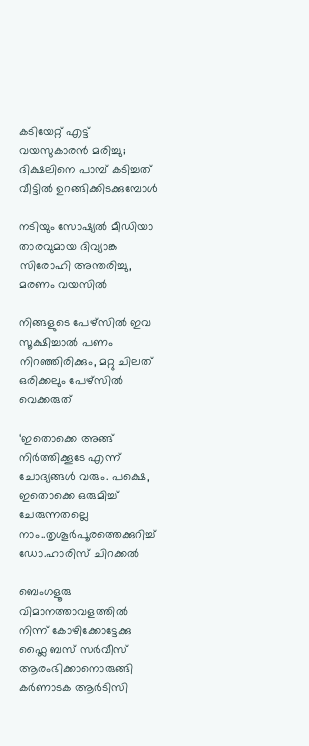കടിയേറ്റ് എട്ട് വയസുകാരൻ മരിച്ചു; ദിക്ഷലിനെ പാമ്പ് കടിച്ചത് വീട്ടിൽ ഉറങ്ങിക്കിടക്കുമ്പോൾ

നടിയും സോഷ്യൽ മീഡിയാ താരവുമായ ദിവ്യാങ്ക സിരോഹി അന്തരിച്ചു, മരണം വയസിൽ

നിങ്ങളുടെ പേഴ്സിൽ ഇവ സൂക്ഷിച്ചാൽ പണം നിറഞ്ഞിരിക്കും, മറ്റു ചിലത് ഒരിക്കലും പേഴ്സിൽ വെക്കരുത്

‘ഇതൊക്കെ അങ്ങ് നിർത്തിക്കൂടേ എന്ന് ചോദ്യങ്ങൾ വരും. പക്ഷെ, ഇതൊക്കെ ഒരുമിച്ച് ചേരുന്നതല്ലെ നാം..തൃശൂര്‍പൂരത്തെക്കുറിച്ച് ഡോ.ഹാരിസ് ചിറക്കല്‍

ബെംഗളൂരു വിമാനത്താവളത്തിൽ നിന്ന് കോഴിക്കോട്ടേക്കു ഫ്ലൈ ബസ് സർവീസ് ആരംഭിക്കാനൊരുങ്ങി കർണാടക ആർടിസി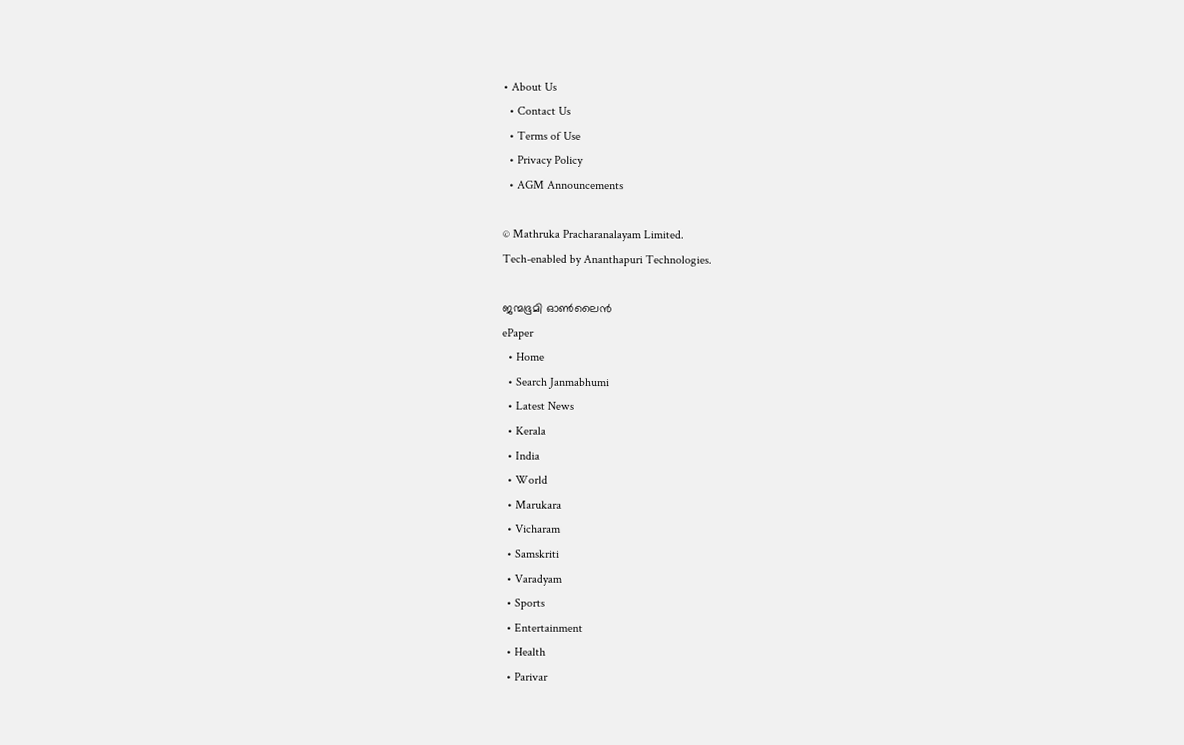• About Us
  • Contact Us
  • Terms of Use
  • Privacy Policy
  • AGM Announcements

© Mathruka Pracharanalayam Limited.
Tech-enabled by Ananthapuri Technologies.

ജന്മഭൂമി ഓണ്‍ലൈന്‍
ePaper
  • Home
  • Search Janmabhumi
  • Latest News
  • Kerala
  • India
  • World
  • Marukara
  • Vicharam
  • Samskriti
  • Varadyam
  • Sports
  • Entertainment
  • Health
  • Parivar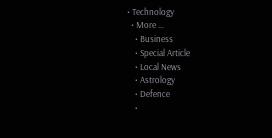• Technology
  • More …
    • Business
    • Special Article
    • Local News
    • Astrology
    • Defence
    •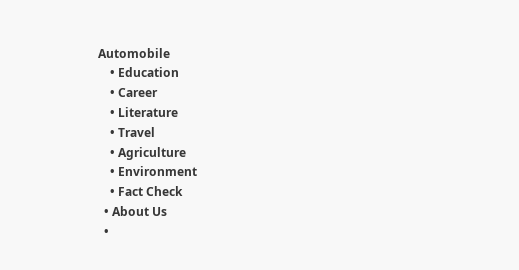Automobile
    • Education
    • Career
    • Literature
    • Travel
    • Agriculture
    • Environment
    • Fact Check
  • About Us
  •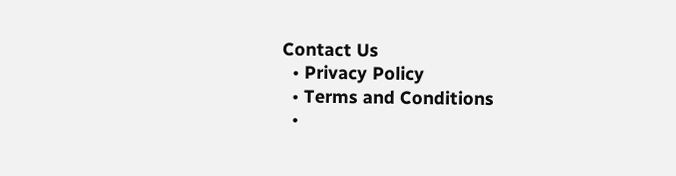Contact Us
  • Privacy Policy
  • Terms and Conditions
  •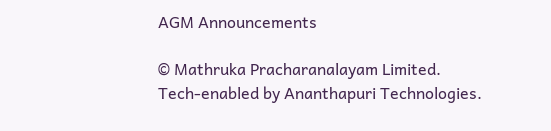AGM Announcements

© Mathruka Pracharanalayam Limited.
Tech-enabled by Ananthapuri Technologies.